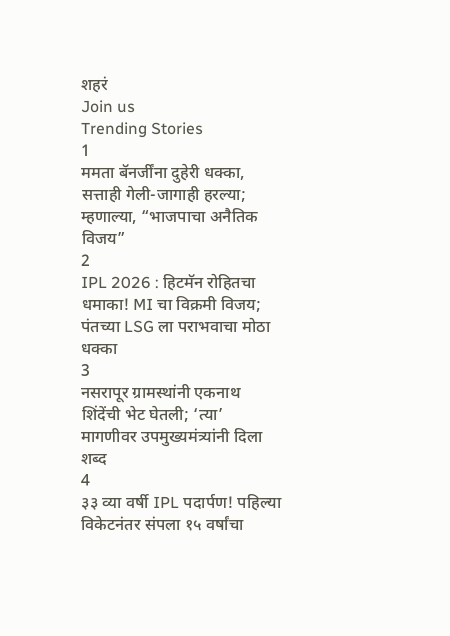शहरं
Join us
Trending Stories
1
ममता बॅनर्जींना दुहेरी धक्का, सत्ताही गेली-जागाही हरल्या; म्हणाल्या, “भाजपाचा अनैतिक विजय”
2
IPL 2026 : हिटमॅन रोहितचा धमाका! MI चा विक्रमी विजय; पंतच्या LSG ला पराभवाचा मोठा धक्का
3
नसरापूर ग्रामस्थांनी एकनाथ शिंदेंची भेट घेतली; ‘त्या’ मागणीवर उपमुख्यमंत्र्यांनी दिला शब्द
4
३३ व्या वर्षी IPL पदार्पण! पहिल्या विकेटनंतर संपला १५ वर्षांचा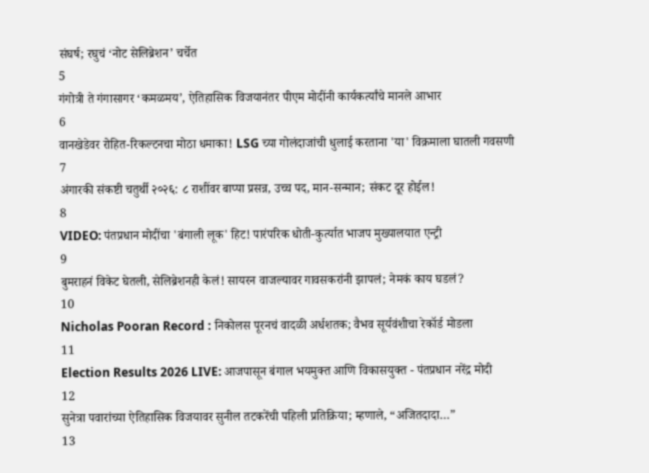संघर्ष; रघुचं ‘नोट सेलिब्रेशन’ चर्चेत
5
गंगोत्री ते गंगासागर ‘कमळमय’, ऐतिहासिक विजयानंतर पीएम मोदींनी कार्यकर्त्यांचे मानले आभार
6
वानखेडेवर रोहित-रिकल्टनचा मोठा धमाका! LSG च्या गोलंदाजांची धुलाई करताना 'या' विक्रमाला घातली गवसणी
7
अंगारकी संकष्टी चतुर्थी २०२६: ८ राशींवर बाप्पा प्रसन्न, उच्च पद, मान-सन्मान; संकट दूर होईल!
8
VIDEO: पंतप्रधान मोदींचा 'बंगाली लूक' हिट! पारंपरिक धोती-कुर्त्यात भाजप मुख्यालयात एन्ट्री
9
बुमराहनं विकेट घेतली, सेलिब्रेशनही केलं! सायरन वाजल्यावर गावसकरांनी झापलं; नेमकं काय घडलं?
10
Nicholas Pooran Record : निकोलस पूरनचं वादळी अर्धशतक; वैभव सूर्यवंशीचा रेकॉर्ड मोडला
11
Election Results 2026 LIVE: आजपासून बंगाल भयमुक्त आणि विकासयुक्त - पंतप्रधान नरेंद्र मोदी
12
सुनेत्रा पवारांच्या ऐतिहासिक विजयावर सुनील तटकरेंची पहिली प्रतिक्रिया; म्हणाले, “अजितदादा…”
13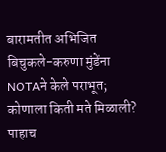बारामतीत अभिजित बिचुकले-करुणा मुंडेंना NOTAने केले पराभूत; कोणाला किती मते मिळाली? पाहाच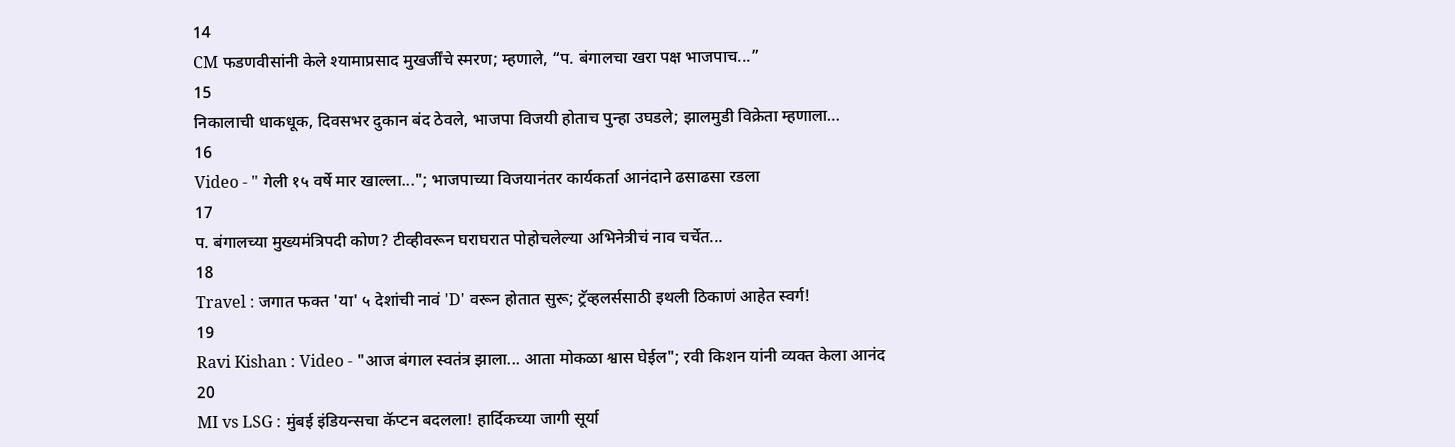14
CM फडणवीसांनी केले श्यामाप्रसाद मुखर्जींचे स्मरण; म्हणाले, “प. बंगालचा खरा पक्ष भाजपाच...”
15
निकालाची धाकधूक, दिवसभर दुकान बंद ठेवले, भाजपा विजयी होताच पुन्हा उघडले; झालमुडी विक्रेता म्हणाला…
16
Video - " गेली १५ वर्षे मार खाल्ला..."; भाजपाच्या विजयानंतर कार्यकर्ता आनंदाने ढसाढसा रडला
17
प. बंगालच्या मुख्यमंत्रिपदी कोण? टीव्हीवरून घराघरात पोहोचलेल्या अभिनेत्रीचं नाव चर्चेत...
18
Travel : जगात फक्त 'या' ५ देशांची नावं 'D' वरून होतात सुरू; ट्रॅव्हलर्ससाठी इथली ठिकाणं आहेत स्वर्ग!
19
Ravi Kishan : Video - "आज बंगाल स्वतंत्र झाला... आता मोकळा श्वास घेईल"; रवी किशन यांनी व्यक्त केला आनंद
20
MI vs LSG : मुंबई इंडियन्सचा कॅप्टन बदलला! हार्दिकच्या जागी सूर्या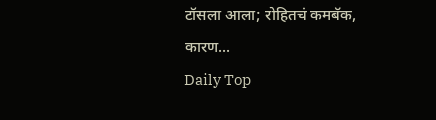टॉसला आला; रोहितचं कमबॅक, कारण...
Daily Top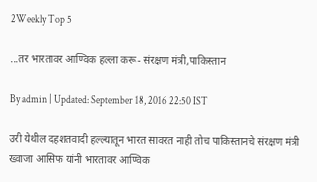2Weekly Top 5

...तर भारतावर आण्विक हल्ला करू- संरक्षण मंत्री,पाकिस्तान

By admin | Updated: September 18, 2016 22:50 IST

उरी येथील दहशतवादी हल्ल्यातून भारत सावरत नाही तोच पाकिस्तानचे संरक्षण मंत्री ख्वाजा आसिफ यांनी भारतावर आण्विक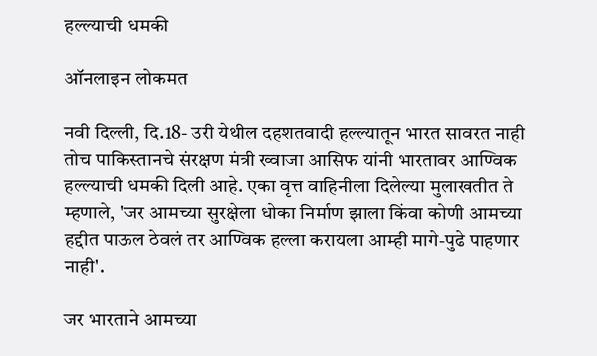हल्ल्याची धमकी

ऑनलाइन लोकमत

नवी दिल्ली, दि.18- उरी येथील दहशतवादी हल्ल्यातून भारत सावरत नाही तोच पाकिस्तानचे संरक्षण मंत्री ख्वाजा आसिफ यांनी भारतावर आण्विक हल्ल्याची धमकी दिली आहे. एका वृत्त वाहिनीला दिलेल्या मुलाखतीत ते म्हणाले, 'जर आमच्या सुरक्षेला धोका निर्माण झाला किंवा कोणी आमच्या हद्दीत पाऊल ठेवलं तर आण्विक हल्ला करायला आम्ही मागे-पुढे पाहणार नाही'.

जर भारताने आमच्या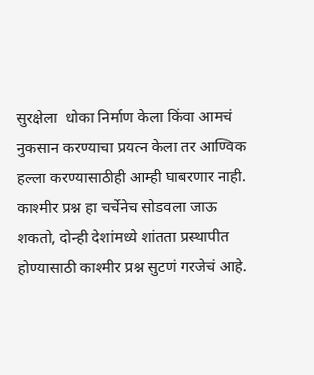सुरक्षेला  धोका निर्माण केला किंवा आमचं नुकसान करण्याचा प्रयत्न केला तर आण्विक हल्ला करण्यासाठीही आम्ही घाबरणार नाही. काश्मीर प्रश्न हा चर्चेनेच सोडवला जाऊ शकतो, दोन्ही देशांमध्ये शांतता प्रस्थापीत होण्यासाठी काश्मीर प्रश्न सुटणं गरजेचं आहे.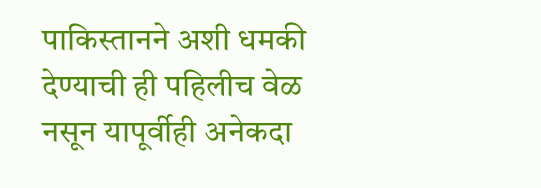पाकिस्तानने अशी धमकी देण्याची ही पहिलीच वेळ नसून यापूर्वीही अनेकदा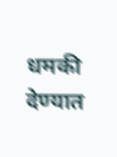धमकी देण्यात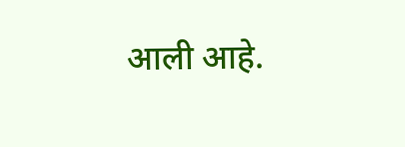आली आहे.